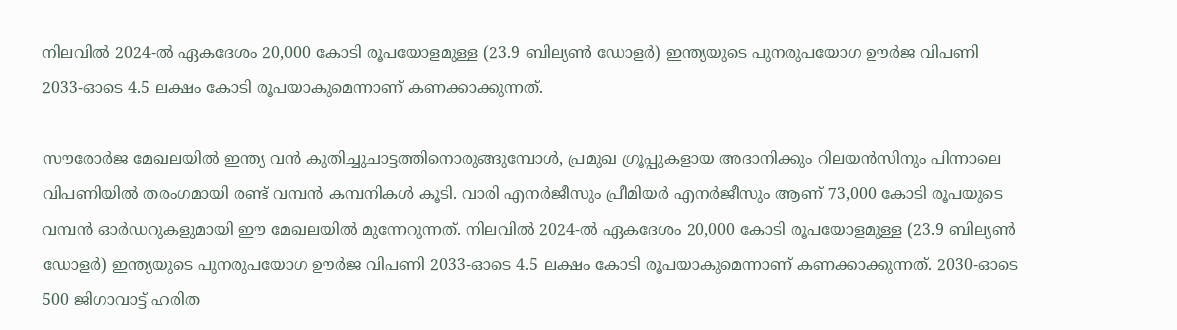നിലവില്‍ 2024-ല്‍ ഏകദേശം 20,000 കോടി രൂപയോളമുള്ള (23.9 ബില്യണ്‍ ഡോളര്‍) ഇന്ത്യയുടെ പുനരുപയോഗ ഊര്‍ജ വിപണി 2033-ഓടെ 4.5 ലക്ഷം കോടി രൂപയാകുമെന്നാണ് കണക്കാക്കുന്നത്.

സൗരോര്‍ജ മേഖലയില്‍ ഇന്ത്യ വന്‍ കുതിച്ചുചാട്ടത്തിനൊരുങ്ങുമ്പോള്‍, പ്രമുഖ ഗ്രൂപ്പുകളായ അദാനിക്കും റിലയന്‍സിനും പിന്നാലെ വിപണിയില്‍ തരംഗമായി രണ്ട് വമ്പന്‍ കമ്പനികള്‍ കൂടി. വാരി എനര്‍ജീസും പ്രീമിയര്‍ എനര്‍ജീസും ആണ് 73,000 കോടി രൂപയുടെ വമ്പന്‍ ഓര്‍ഡറുകളുമായി ഈ മേഖലയില്‍ മുന്നേറുന്നത്. നിലവില്‍ 2024-ല്‍ ഏകദേശം 20,000 കോടി രൂപയോളമുള്ള (23.9 ബില്യണ്‍ ഡോളര്‍) ഇന്ത്യയുടെ പുനരുപയോഗ ഊര്‍ജ വിപണി 2033-ഓടെ 4.5 ലക്ഷം കോടി രൂപയാകുമെന്നാണ് കണക്കാക്കുന്നത്. 2030-ഓടെ 500 ജിഗാവാട്ട് ഹരിത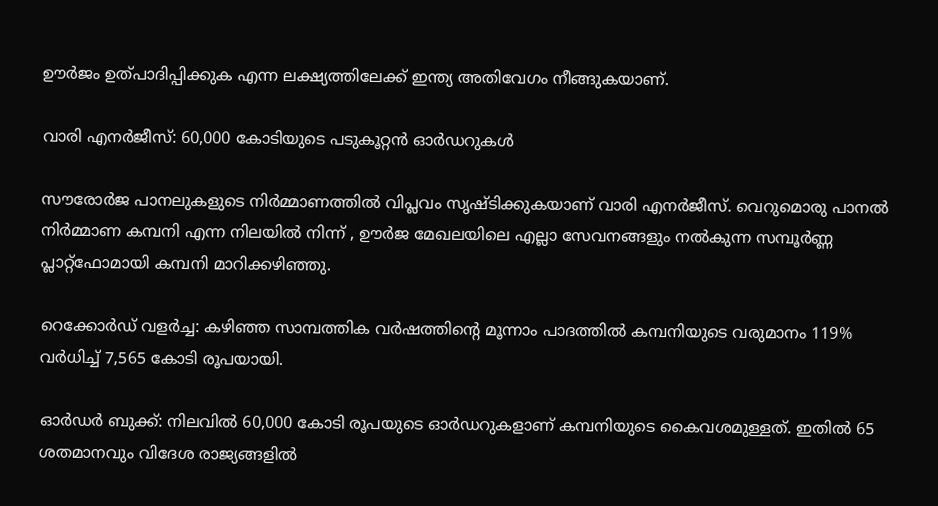ഊര്‍ജം ഉത്പാദിപ്പിക്കുക എന്ന ലക്ഷ്യത്തിലേക്ക് ഇന്ത്യ അതിവേഗം നീങ്ങുകയാണ്.

വാരി എനര്‍ജീസ്: 60,000 കോടിയുടെ പടുകൂറ്റന്‍ ഓര്‍ഡറുകള്‍

സൗരോര്‍ജ പാനലുകളുടെ നിര്‍മ്മാണത്തില്‍ വിപ്ലവം സൃഷ്ടിക്കുകയാണ് വാരി എനര്‍ജീസ്. വെറുമൊരു പാനല്‍ നിര്‍മ്മാണ കമ്പനി എന്ന നിലയില്‍ നിന്ന് , ഊര്‍ജ മേഖലയിലെ എല്ലാ സേവനങ്ങളും നല്‍കുന്ന സമ്പൂര്‍ണ്ണ പ്ലാറ്റ്ഫോമായി കമ്പനി മാറിക്കഴിഞ്ഞു.

റെക്കോര്‍ഡ് വളര്‍ച്ച: കഴിഞ്ഞ സാമ്പത്തിക വര്‍ഷത്തിന്റെ മൂന്നാം പാദത്തില്‍ കമ്പനിയുടെ വരുമാനം 119% വര്‍ധിച്ച് 7,565 കോടി രൂപയായി.

ഓര്‍ഡര്‍ ബുക്ക്: നിലവില്‍ 60,000 കോടി രൂപയുടെ ഓര്‍ഡറുകളാണ് കമ്പനിയുടെ കൈവശമുള്ളത്. ഇതില്‍ 65 ശതമാനവും വിദേശ രാജ്യങ്ങളില്‍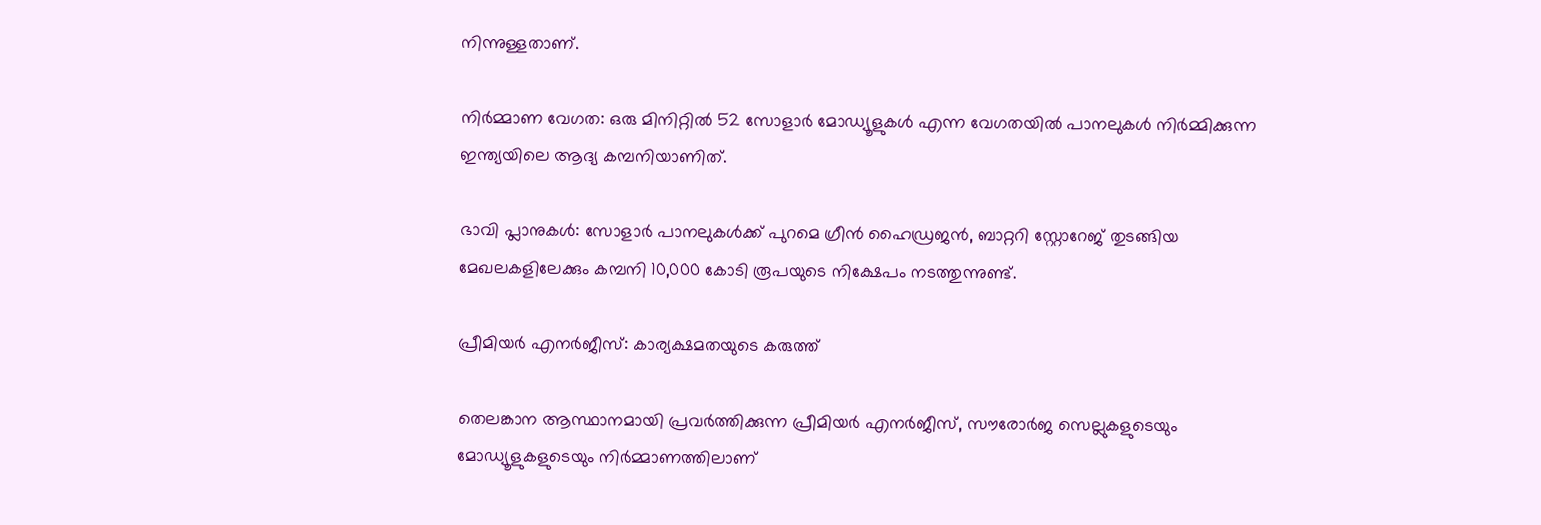നിന്നുള്ളതാണ്.

നിര്‍മ്മാണ വേഗത: ഒരു മിനിറ്റില്‍ 52 സോളാര്‍ മോഡ്യൂളുകള്‍ എന്ന വേഗതയില്‍ പാനലുകള്‍ നിര്‍മ്മിക്കുന്ന ഇന്ത്യയിലെ ആദ്യ കമ്പനിയാണിത്.

ഭാവി പ്ലാനുകള്‍: സോളാര്‍ പാനലുകള്‍ക്ക് പുറമെ ഗ്രീന്‍ ഹൈഡ്രജന്‍, ബാറ്ററി സ്റ്റോറേജ് തുടങ്ങിയ മേഖലകളിലേക്കും കമ്പനി 10,000 കോടി രൂപയുടെ നിക്ഷേപം നടത്തുന്നുണ്ട്.

പ്രീമിയര്‍ എനര്‍ജീസ്: കാര്യക്ഷമതയുടെ കരുത്ത്

തെലങ്കാന ആസ്ഥാനമായി പ്രവര്‍ത്തിക്കുന്ന പ്രീമിയര്‍ എനര്‍ജീസ്, സൗരോര്‍ജ സെല്ലുകളുടെയും മോഡ്യൂളുകളുടെയും നിര്‍മ്മാണത്തിലാണ്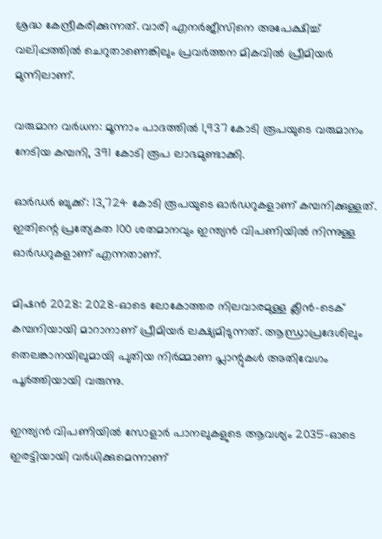ശ്രദ്ധ കേന്ദ്രീകരിക്കുന്നത്. വാരി എനര്‍ജീസിനെ അപേക്ഷിച്ച് വലിപ്പത്തില്‍ ചെറുതാണെങ്കിലും പ്രവര്‍ത്തന മികവില്‍ പ്രീമിയര്‍ മുന്നിലാണ്.

വരുമാന വര്‍ധന: മൂന്നാം പാദത്തില്‍ 1,937 കോടി രൂപയുടെ വരുമാനം നേടിയ കമ്പനി, 391 കോടി രൂപ ലാഭമുണ്ടാക്കി.

ഓര്‍ഡര്‍ ബുക്ക്: 13,724 കോടി രൂപയുടെ ഓര്‍ഡറുകളാണ് കമ്പനിക്കുള്ളത്. ഇതിന്റെ പ്രത്യേകത 100 ശതമാനവും ഇന്ത്യന്‍ വിപണിയില്‍ നിന്നുള്ള ഓര്‍ഡറുകളാണ് എന്നതാണ്.

മിഷന്‍ 2028: 2028-ഓടെ ലോകോത്തര നിലവാരമുള്ള ക്ലീന്‍-ടെക് കമ്പനിയായി മാറാനാണ് പ്രീമിയര്‍ ലക്ഷ്യമിടുന്നത്. ആന്ധ്രാപ്രദേശിലും തെലങ്കാനയിലുമായി പുതിയ നിര്‍മ്മാണ പ്ലാന്റുകള്‍ അതിവേഗം പൂര്‍ത്തിയായി വരുന്നു.

ഇന്ത്യന്‍ വിപണിയില്‍ സോളാര്‍ പാനലുകളുടെ ആവശ്യം 2035-ഓടെ ഇരട്ടിയായി വര്‍ധിക്കുമെന്നാണ്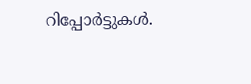റിപ്പോര്‍ട്ടുകള്‍.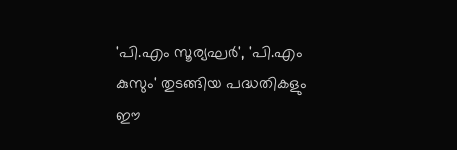'പി.എം സൂര്യഘര്‍', 'പി.എം കുസും' തുടങ്ങിയ പദ്ധതികളും ഈ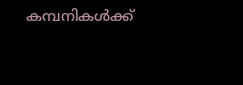കമ്പനികള്‍ക്ക്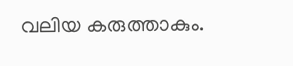വലിയ കരുത്താകും.